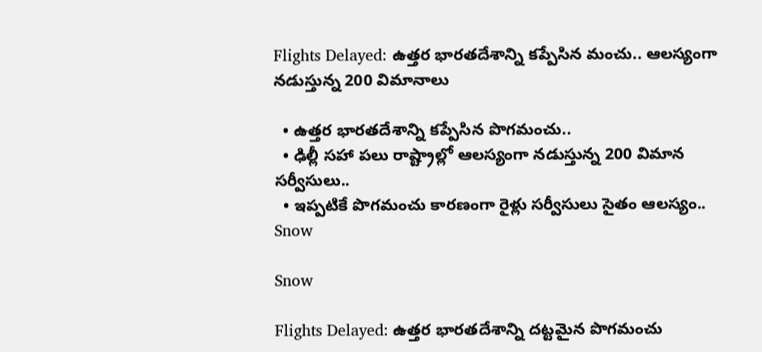Flights Delayed: ఉత్తర భారతదేశాన్ని కప్పేసిన మంచు.. ఆలస్యంగా నడుస్తున్న 200 విమానాలు

  • ఉత్తర భారతదేశాన్ని కప్పేసిన పొగమంచు..
  • ఢిల్లీ సహా పలు రాష్ట్రాల్లో ఆలస్యంగా నడుస్తున్న 200 విమాన సర్వీసులు..
  • ఇప్పటికే పొగమంచు కారణంగా రైళ్లు సర్వీసులు సైతం ఆలస్యం..
Snow

Snow

Flights Delayed: ఉత్తర భారతదేశాన్ని దట్టమైన పొగమంచు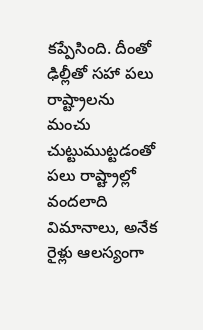కప్పేసింది. దీంతో ఢిల్లీతో సహా పలు రాష్ట్రాలను మంచు చుట్టుముట్టడంతో పలు రాష్ట్రాల్లో వందలాది విమానాలు, అనేక రైళ్లు ఆలస్యంగా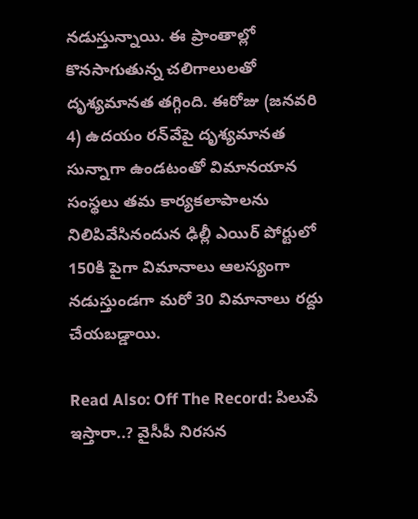నడుస్తున్నాయి. ఈ ప్రాంతాల్లో కొనసాగుతున్న చలిగాలులతో దృశ్యమానత తగ్గింది. ఈరోజు (జనవరి 4) ఉదయం రన్‌వేపై దృశ్యమానత సున్నాగా ఉండటంతో విమానయాన సంస్థలు తమ కార్యకలాపాలను నిలిపివేసినందున ఢిల్లీ ఎయిర్ పోర్టులో 150కి పైగా విమానాలు ఆలస్యంగా నడుస్తుండగా మరో 30 విమానాలు రద్దు చేయబడ్డాయి.

Read Also: Off The Record: పిలుపే ఇస్తారా..? వైసీపీ నిరసన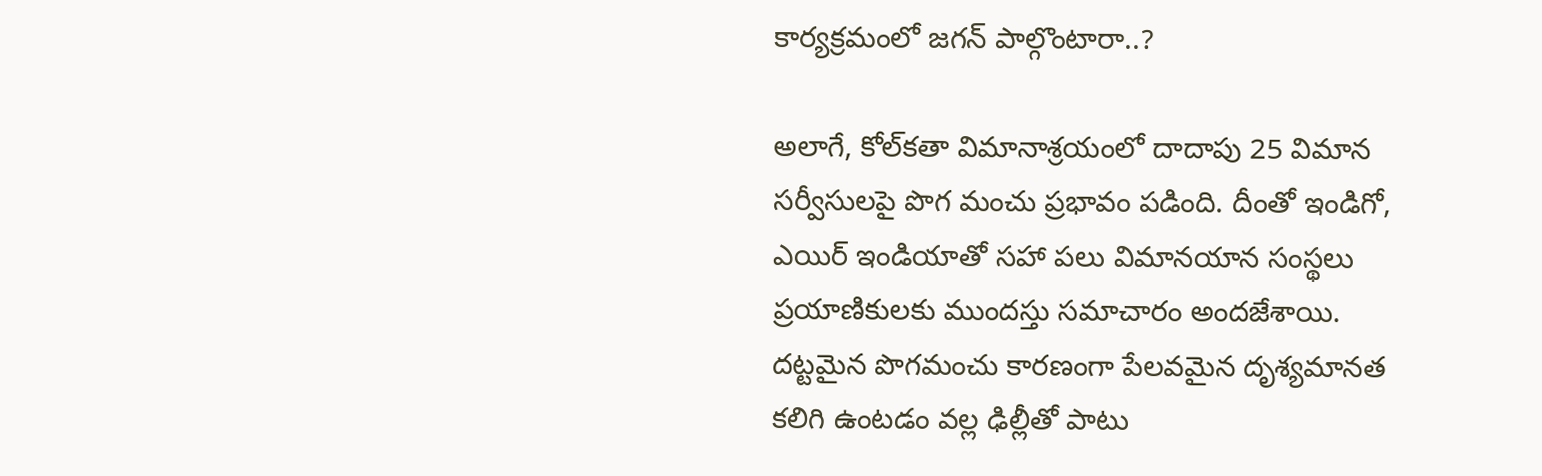కార్యక్రమంలో జగన్ పాల్గొంటారా..?

అలాగే, కోల్‌కతా విమానాశ్రయంలో దాదాపు 25 విమాన సర్వీసులపై పొగ మంచు ప్రభావం పడింది. దీంతో ఇండిగో, ఎయిర్ ఇండియాతో సహా పలు విమానయాన సంస్థలు ప్రయాణికులకు ముందస్తు సమాచారం అందజేశాయి. దట్టమైన పొగమంచు కారణంగా పేలవమైన దృశ్యమానత కలిగి ఉంటడం వల్ల ఢిల్లీతో పాటు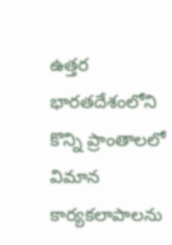ఉత్తర భారతదేశంలోని కొన్ని ప్రాంతాలలో విమాన కార్యకలాపాలను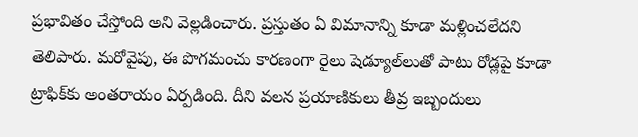ప్రభావితం చేస్తోంది అని వెల్లడించారు. ప్రస్తుతం ఏ విమానాన్ని కూడా మళ్లించలేదని తెలిపారు. మరోవైపు, ఈ పొగమంచు కారణంగా రైలు షెడ్యూల్‌లుతో పాటు రోడ్లపై కూడా ట్రాఫిక్‌కు అంతరాయం ఏర్పడింది. దీని వలన ప్రయాణికులు తీవ్ర ఇబ్బందులు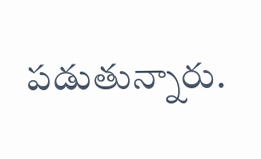పడుతున్నారు.